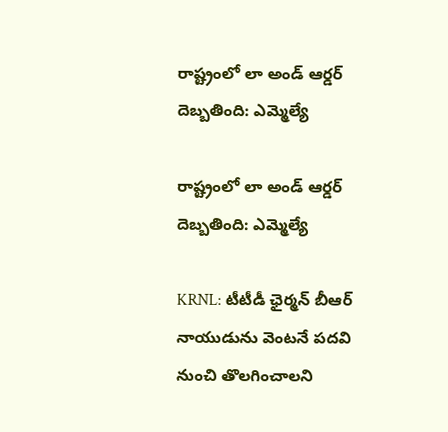రాష్ట్రంలో లా అండ్ ఆర్డర్ దెబ్బతింది: ఎమ్మెల్యే

రాష్ట్రంలో లా అండ్ ఆర్డర్ దెబ్బతింది: ఎమ్మెల్యే

KRNL: టీటీడీ ఛైర్మన్ బీఆర్ నాయుడును వెంటనే పదవి నుంచి తొలగించాలని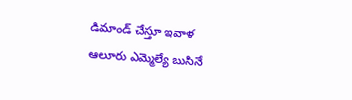డిమాండ్ చేస్తూ ఇవాళ ఆలూరు ఎమ్మెల్యే బుసినే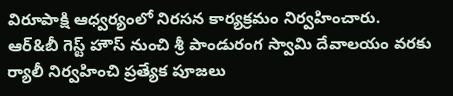విరూపాక్షి ఆధ్వర్యంలో నిరసన కార్యక్రమం నిర్వహించారు. ఆర్&బీ గెస్ట్ హౌస్ నుంచి శ్రీ పాండురంగ స్వామి దేవాలయం వరకు ర్యాలీ నిర్వహించి ప్రత్యేక పూజలు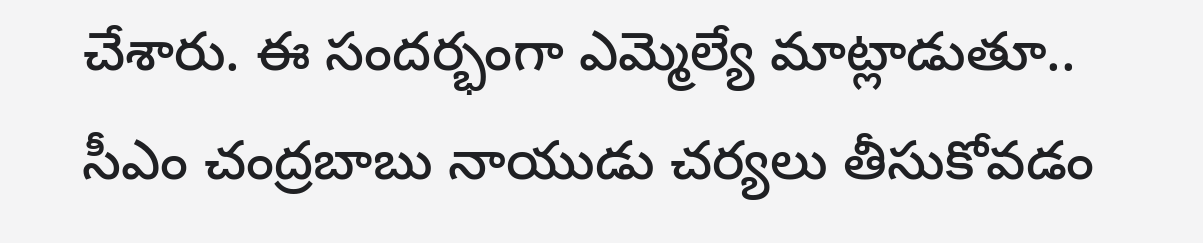చేశారు. ఈ సందర్భంగా ఎమ్మెల్యే మాట్లాడుతూ.. సీఎం చంద్రబాబు నాయుడు చర్యలు తీసుకోవడం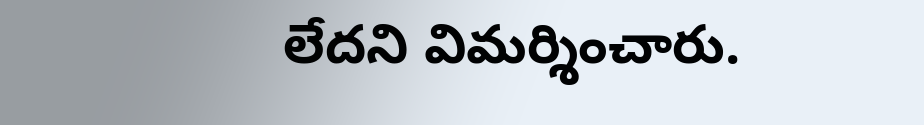లేదని విమర్శించారు.